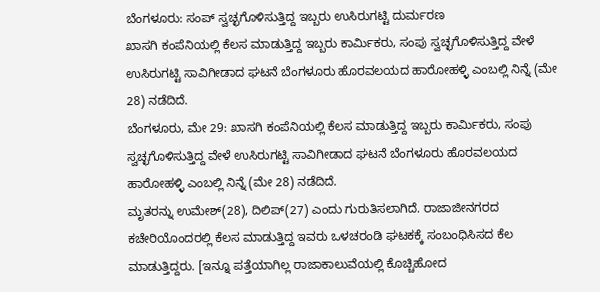ಬೆಂಗಳೂರು: ಸಂಪ್ ಸ್ವಚ್ಛಗೊಳಿಸುತ್ತಿದ್ದ ಇಬ್ಬರು ಉಸಿರುಗಟ್ಟಿ ದುರ್ಮರಣ
ಖಾಸಗಿ ಕಂಪೆನಿಯಲ್ಲಿ ಕೆಲಸ ಮಾಡುತ್ತಿದ್ದ ಇಬ್ಬರು ಕಾರ್ಮಿಕರು, ಸಂಪು ಸ್ವಚ್ಛಗೊಳಿಸುತ್ತಿದ್ದ ವೇಳೆ ಉಸಿರುಗಟ್ಟಿ ಸಾವಿಗೀಡಾದ ಘಟನೆ ಬೆಂಗಳೂರು ಹೊರವಲಯದ ಹಾರೋಹಳ್ಳಿ ಎಂಬಲ್ಲಿ ನಿನ್ನೆ (ಮೇ 28) ನಡೆದಿದೆ.
ಬೆಂಗಳೂರು, ಮೇ 29: ಖಾಸಗಿ ಕಂಪೆನಿಯಲ್ಲಿ ಕೆಲಸ ಮಾಡುತ್ತಿದ್ದ ಇಬ್ಬರು ಕಾರ್ಮಿಕರು, ಸಂಪು ಸ್ವಚ್ಛಗೊಳಿಸುತ್ತಿದ್ದ ವೇಳೆ ಉಸಿರುಗಟ್ಟಿ ಸಾವಿಗೀಡಾದ ಘಟನೆ ಬೆಂಗಳೂರು ಹೊರವಲಯದ ಹಾರೋಹಳ್ಳಿ ಎಂಬಲ್ಲಿ ನಿನ್ನೆ (ಮೇ 28) ನಡೆದಿದೆ.
ಮೃತರನ್ನು ಉಮೇಶ್(28), ದಿಲಿಪ್(27) ಎಂದು ಗುರುತಿಸಲಾಗಿದೆ. ರಾಜಾಜೀನಗರದ ಕಚೇರಿಯೊಂದರಲ್ಲಿ ಕೆಲಸ ಮಾಡುತ್ತಿದ್ದ ಇವರು ಒಳಚರಂಡಿ ಘಟಕಕ್ಕೆ ಸಂಬಂಧಿಸಿಸದ ಕೆಲ ಮಾಡುತ್ತಿದ್ದರು. [ಇನ್ನೂ ಪತ್ತೆಯಾಗಿಲ್ಲ ರಾಜಾಕಾಲುವೆಯಲ್ಲಿ ಕೊಚ್ಚಿಹೋದ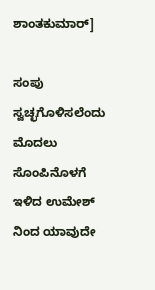ಶಾಂತಕುಮಾರ್]

ಸಂಪು ಸ್ವಚ್ಛಗೊಳಿಸಲೆಂದು ಮೊದಲು ಸೊಂಪಿನೊಳಗೆ ಇಳಿದ ಉಮೇಶ್ ನಿಂದ ಯಾವುದೇ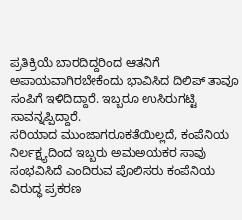ಪ್ರತಿಕ್ರಿಯೆ ಬಾರದಿದ್ದರಿಂದ ಆತನಿಗೆ ಅಪಾಯವಾಗಿರಬೇಕೆಂದು ಭಾವಿಸಿದ ದಿಲಿಪ್ ತಾವೂ ಸಂಪಿಗೆ ಇಳಿದಿದ್ದಾರೆ. ಇಬ್ಬರೂ ಉಸಿರುಗಟ್ಟಿ ಸಾವನ್ನಪ್ಪಿದ್ದಾರೆ.
ಸರಿಯಾದ ಮುಂಜಾಗರೂಕತೆಯಿಲ್ಲದೆ, ಕಂಪೆನಿಯ ನಿರ್ಲಕ್ಷ್ಯದಿಂದ ಇಬ್ಬರು ಅಮಅಯಕರ ಸಾವು ಸಂಭವಿಸಿದೆ ಎಂದಿರುವ ಪೊಲಿಸರು ಕಂಪೆನಿಯ ವಿರುದ್ಧ ಪ್ರಕರಣ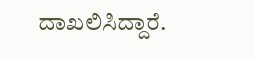ದಾಖಲಿಸಿದ್ದಾರೆ.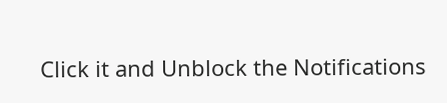Click it and Unblock the Notifications